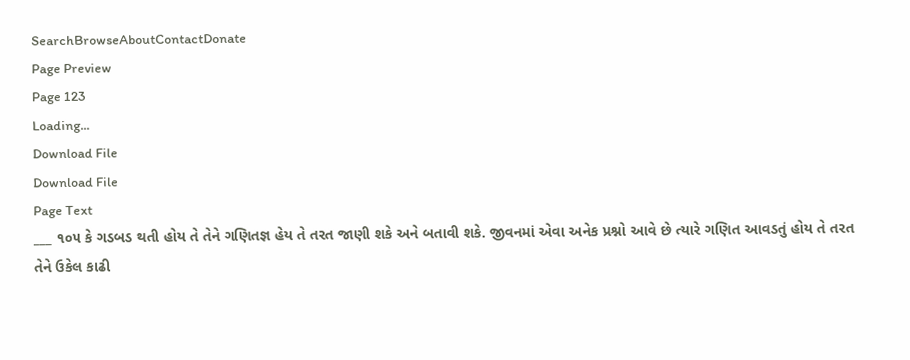SearchBrowseAboutContactDonate
Page Preview
Page 123
Loading...
Download File
Download File
Page Text
___ ૧૦૫ કે ગડબડ થતી હોય તે તેને ગણિતજ્ઞ હેય તે તરત જાણી શકે અને બતાવી શકે. જીવનમાં એવા અનેક પ્રશ્નો આવે છે ત્યારે ગણિત આવડતું હોય તે તરત તેને ઉકેલ કાઢી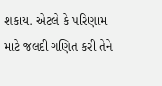શકાય. એટલે કે પરિણામ માટે જલદી ગણિત કરી તેને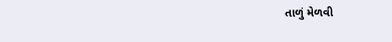તાળું મેળવી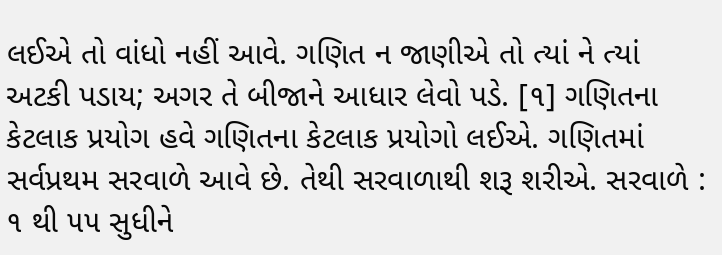લઈએ તો વાંધો નહીં આવે. ગણિત ન જાણીએ તો ત્યાં ને ત્યાં અટકી પડાય; અગર તે બીજાને આધાર લેવો પડે. [૧] ગણિતના કેટલાક પ્રયોગ હવે ગણિતના કેટલાક પ્રયોગો લઈએ. ગણિતમાં સર્વપ્રથમ સરવાળે આવે છે. તેથી સરવાળાથી શરૂ શરીએ. સરવાળે : ૧ થી ૫૫ સુધીને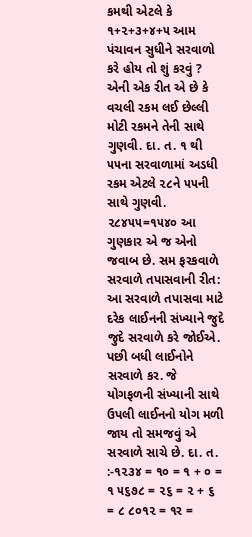કમથી એટલે કે ૧+૨+૩+૪+૫ આમ પંચાવન સુધીને સરવાળો કરે હોય તો શું કરવું ? એની એક રીત એ છે કે વચલી રકમ લઈ છેલ્લી મોટી રકમને તેની સાથે ગુણવી. દા. ત. ૧ થી ૫૫ના સરવાળામાં અડધી રકમ એટલે ૨૮ને ૫૫ની સાથે ગુણવી. ૨૮૪૫૫=૧૫૪૦ આ ગુણકાર એ જ એનો જવાબ છે. સમ ફરકવાળે સરવાળે તપાસવાની રીત: આ સરવાળે તપાસવા માટે દરેક લાઈનની સંખ્યાને જુદે જુદે સરવાળે કરે જોઈએ. પછી બધી લાઈનોને સરવાળે કર. જે યોગફળની સંખ્યાની સાથે ઉપલી લાઈનનો યોગ મળી જાય તો સમજવું એ સરવાળે સાચે છે. દા. ત. :-૧૨૩૪ = ૧૦ = ૧ + ૦ = ૧ ૫૬૭૮ = ૨૬ = ૨ + ૬ = ૮ ૮૦૧૨ = ૧ર =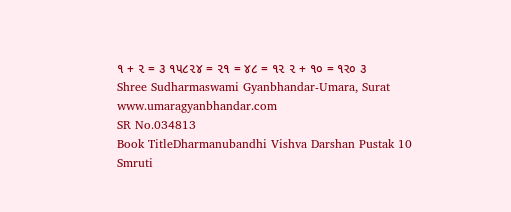૧ + ૨ = ૩ ૧૫૮૨૪ = ૨૧ = ૪૮ = ૧૨ ૨ + ૧૦ = ૧ર૦ ૩ Shree Sudharmaswami Gyanbhandar-Umara, Surat www.umaragyanbhandar.com
SR No.034813
Book TitleDharmanubandhi Vishva Darshan Pustak 10 Smruti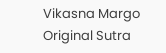Vikasna Margo
Original Sutra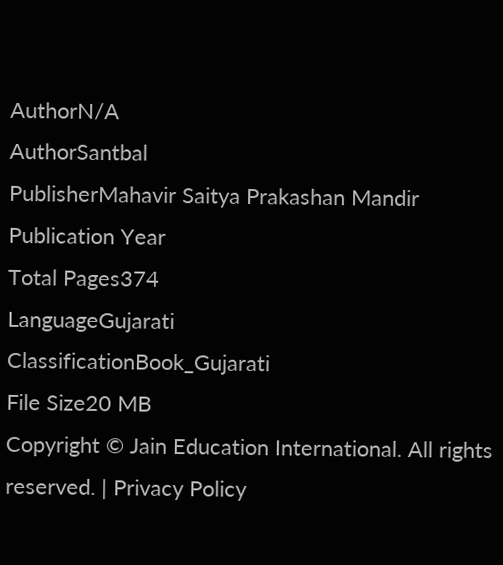AuthorN/A
AuthorSantbal
PublisherMahavir Saitya Prakashan Mandir
Publication Year
Total Pages374
LanguageGujarati
ClassificationBook_Gujarati
File Size20 MB
Copyright © Jain Education International. All rights reserved. | Privacy Policy